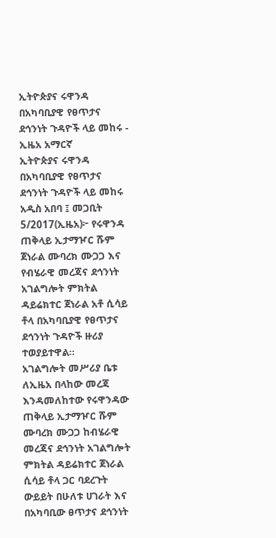ኢትዮጵያና ሩዋንዳ በአካባቢያዊ የፀጥታና ደኅንነት ጉዳዮች ላይ መከሩ - ኢዜአ አማርኛ
ኢትዮጵያና ሩዋንዳ በአካባቢያዊ የፀጥታና ደኅንነት ጉዳዮች ላይ መከሩ
አዲስ አበባ ፤ መጋቢት 5/2017(ኢዜአ)፦ የሩዋንዳ ጠቅላይ ኢታማዦር ሹም ጀነራል ሙባረክ ሙጋጋ እና የብሄራዊ መረጃና ደኅንነት አገልግሎት ምክትል ዳይሬክተር ጀነራል አቶ ሲሳይ ቶላ በአካባቢያዊ የፀጥታና ደኅንነት ጉዳዮች ዙሪያ ተወያይተዋል።
አገልግሎት መሥሪያ ቤቱ ለኢዜአ በላከው መረጃ እንዳመለከተው የሩዋንዳው ጠቅላይ ኢታማዦር ሹም ሙባረክ ሙጋጋ ከብሄራዊ መረጃና ደኅንነት አገልግሎት ምክትል ዳይሬክተር ጀነራል ሲሳይ ቶላ ጋር ባደረጉት ውይይት በሁለቱ ሀገራት እና በአካባቢው ፀጥታና ደኅንነት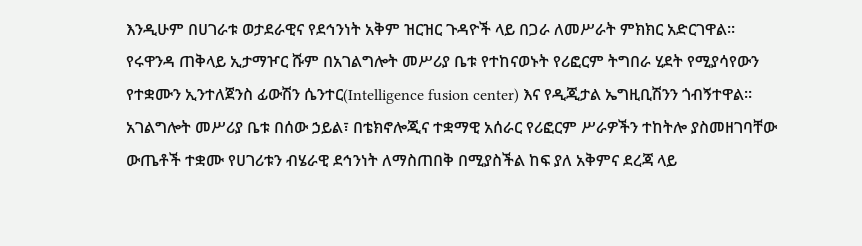እንዲሁም በሀገራቱ ወታደራዊና የደኅንነት አቅም ዝርዝር ጉዳዮች ላይ በጋራ ለመሥራት ምክክር አድርገዋል።
የሩዋንዳ ጠቅላይ ኢታማዦር ሹም በአገልግሎት መሥሪያ ቤቱ የተከናወኑት የሪፎርም ትግበራ ሂደት የሚያሳየውን የተቋሙን ኢንተለጀንስ ፊውሽን ሴንተር(Intelligence fusion center) እና የዲጂታል ኤግዚቢሽንን ጎብኝተዋል።
አገልግሎት መሥሪያ ቤቱ በሰው ኃይል፣ በቴክኖሎጂና ተቋማዊ አሰራር የሪፎርም ሥራዎችን ተከትሎ ያስመዘገባቸው ውጤቶች ተቋሙ የሀገሪቱን ብሄራዊ ደኅንነት ለማስጠበቅ በሚያስችል ከፍ ያለ አቅምና ደረጃ ላይ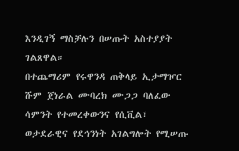እንዲገኝ ማስቻሉን በሠጡት አስተያያት ገልጸዋል።
በተጨማሪም የሩዋንዳ ጠቅላይ ኢታማዦር ሹም ጀነራል ሙባረክ ሙጋጋ ባለፈው ሳምንት የተመረቀውንና የሲቪል፣ ወታደራዊና የደኅንነት አገልግሎት የሚሠጡ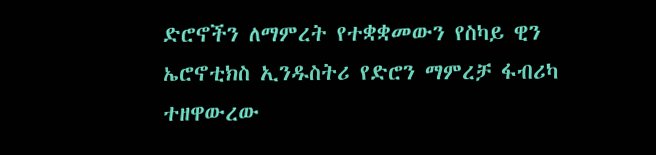ድሮኖችን ለማምረት የተቋቋመውን የስካይ ዊን ኤሮኖቲክስ ኢንዱስትሪ የድሮን ማምረቻ ፋብሪካ ተዘዋውረው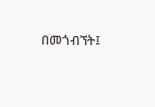በመጎብኘት፤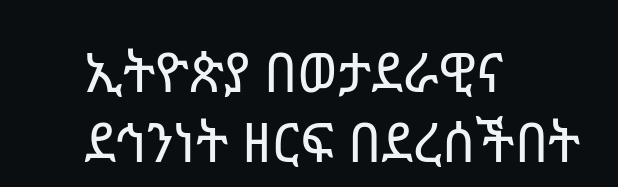ኢትዮጵያ በወታደራዊና ደኅንነት ዘርፍ በደረሰችበት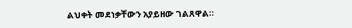ልህቀት መደነቃቸውን አያይዘው ገልጸዋል።